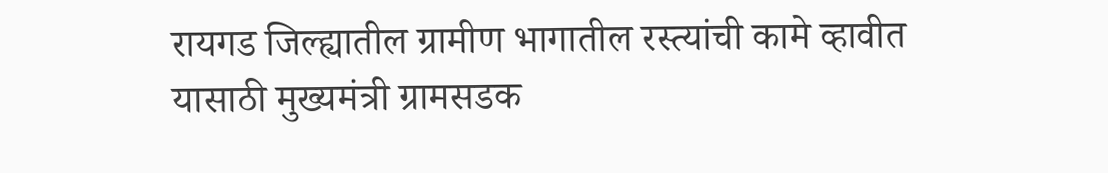रायगड जिल्ह्यातील ग्रामीण भागातील रस्त्यांची कामे व्हावीत यासाठी मुख्यमंत्री ग्रामसडक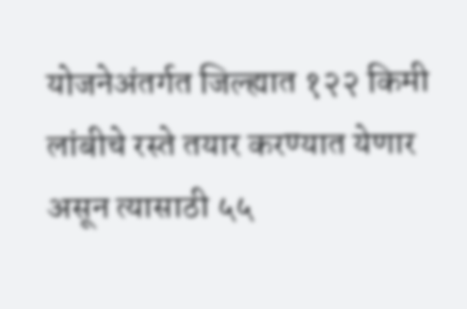योजनेअंतर्गत जिल्ह्यात १२२ किमी लांबीचे रस्ते तयार करण्यात येणार असून त्यासाठी ५५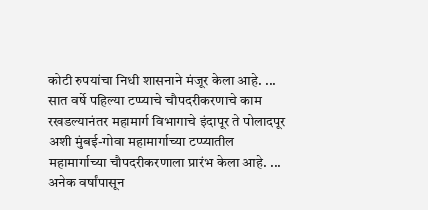कोटी रुपयांचा निधी शासनाने मंजूर केला आहे. ...
सात वर्षे पहिल्या टप्प्याचे चौपदरीकरणाचे काम रखडल्यानंतर महामार्ग विभागाचे इंदापूर ते पोलादपूर अशी मुंबई-गोवा महामार्गाच्या टप्प्यातील महामार्गाच्या चौपदरीकरणाला प्रारंभ केला आहे. ...
अनेक वर्षांपासून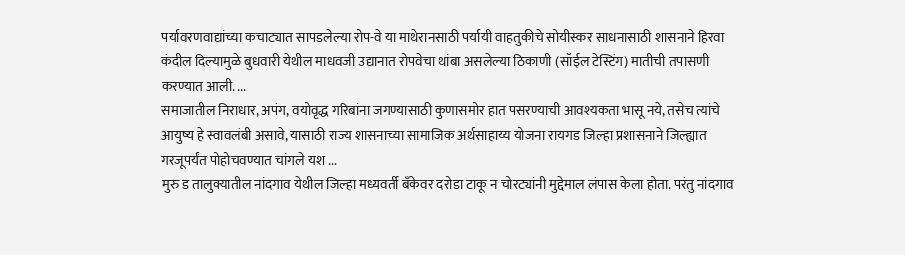पर्यावरणवाद्यांच्या कचाट्यात सापडलेल्या रोप-वे या माथेरानसाठी पर्यायी वाहतुकीचे सोयीस्कर साधनासाठी शासनाने हिरवा कंदील दिल्यामुळे बुधवारी येथील माधवजी उद्यानात रोपवेचा थांबा असलेल्या ठिकाणी (सॉईल टेस्टिंग) मातीची तपासणी करण्यात आली. ...
समाजातील निराधार, अपंग, वयोवृद्ध गरिबांना जगण्यासाठी कुणासमोर हात पसरण्याची आवश्यकता भासू नये, तसेच त्यांचे आयुष्य हे स्वावलंबी असावे, यासाठी राज्य शासनाच्या सामाजिक अर्थसाहाय्य योजना रायगड जिल्हा प्रशासनाने जिल्ह्यात गरजूपर्यंत पोहोचवण्यात चांगले यश ...
मुरु ड तालुक्यातील नांदगाव येथील जिल्हा मध्यवर्ती बँकेवर दरोडा टाकू न चोरट्यांनी मुद्देमाल लंपास केला होता. परंतु नांदगाव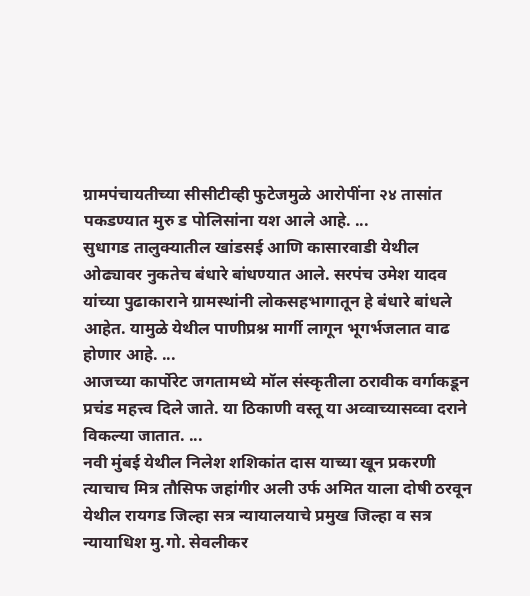ग्रामपंचायतीच्या सीसीटीव्ही फुटेजमुळे आरोपींना २४ तासांत पकडण्यात मुरु ड पोलिसांना यश आले आहे. ...
सुधागड तालुक्यातील खांडसई आणि कासारवाडी येथील ओढ्यावर नुकतेच बंधारे बांधण्यात आले. सरपंच उमेश यादव यांच्या पुढाकाराने ग्रामस्थांनी लोकसहभागातून हे बंधारे बांधले आहेत. यामुळे येथील पाणीप्रश्न मार्गी लागून भूगर्भजलात वाढ होणार आहे. ...
आजच्या कार्पोरेट जगतामध्ये मॉल संस्कृतीला ठरावीक वर्गाकडून प्रचंड महत्त्व दिले जाते. या ठिकाणी वस्तू या अव्वाच्यासव्वा दराने विकल्या जातात. ...
नवी मुंबई येथील निलेश शशिकांत दास याच्या खून प्रकरणी त्याचाच मित्र तौसिफ जहांगीर अली उर्फ अमित याला दोषी ठरवून येथील रायगड जिल्हा सत्र न्यायालयाचे प्रमुख जिल्हा व सत्र न्यायाधिश मु.गो. सेवलीकर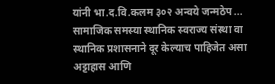यांनी भा.द.वि.कलम ३०२ अन्वये जन्मठेप ...
सामाजिक समस्या स्थानिक स्वराज्य संस्था वा स्थानिक प्रशासनाने दूर केल्याच पाहिजेत असा अट्टाहास आणि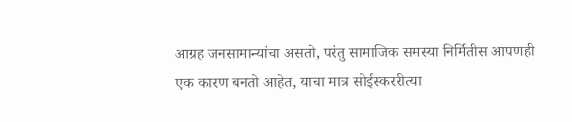आग्रह जनसामान्यांचा असतो, परंतु सामाजिक समस्या निर्मितीस आपणही एक कारण बनतो आहेत, याचा मात्र सोईस्कररीत्या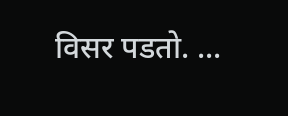विसर पडतो. ...